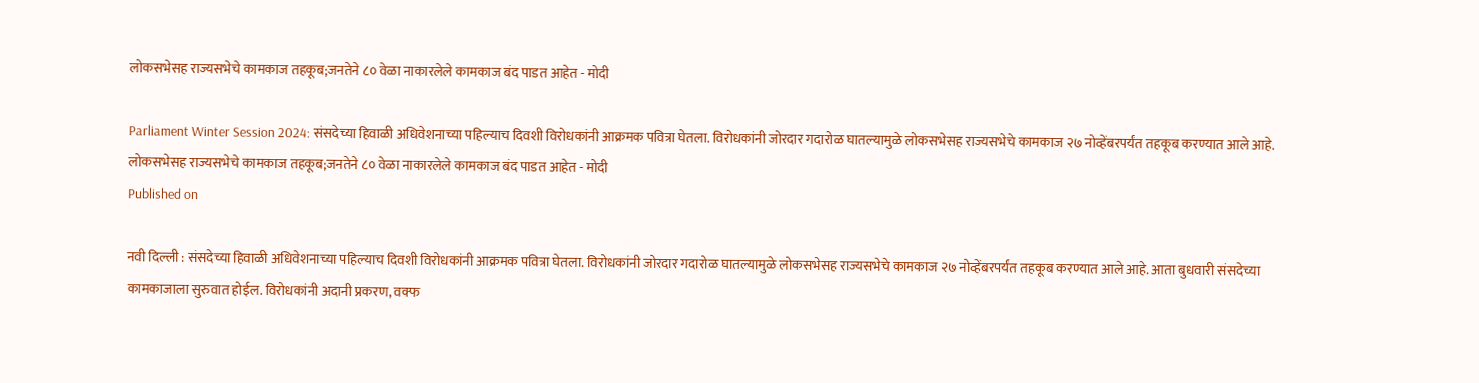लोकसभेसह राज्यसभेचे कामकाज तहकूब;जनतेने ८० वेळा नाकारलेले कामकाज बंद पाडत आहेत - मोदी

Parliament Winter Session 2024: संसदेच्या हिवाळी अधिवेशनाच्या पहिल्याच दिवशी विरोधकांनी आक्रमक पवित्रा घेतला. विरोधकांनी जोरदार गदारोळ घातल्यामुळे लोकसभेसह राज्यसभेचे कामकाज २७ नोव्हेंबरपर्यंत तहकूब करण्यात आले आहे.
लोकसभेसह राज्यसभेचे कामकाज तहकूब;जनतेने ८० वेळा नाकारलेले कामकाज बंद पाडत आहेत - मोदी
Published on

नवी दिल्ली : संसदेच्या हिवाळी अधिवेशनाच्या पहिल्याच दिवशी विरोधकांनी आक्रमक पवित्रा घेतला. विरोधकांनी जोरदार गदारोळ घातल्यामुळे लोकसभेसह राज्यसभेचे कामकाज २७ नोव्हेंबरपर्यंत तहकूब करण्यात आले आहे. आता बुधवारी संसदेच्या कामकाजाला सुरुवात होईल. विरोधकांनी अदानी प्रकरण, वक्फ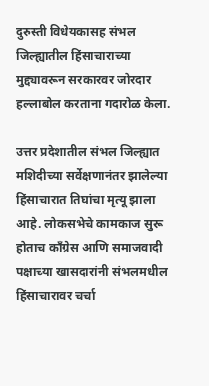दुरुस्ती विधेयकासह संभल जिल्ह्यातील हिंसाचाराच्या मुद्द्यावरून सरकारवर जोरदार हल्लाबोल करताना गदारोळ केला.

उत्तर प्रदेशातील संभल जिल्ह्यात मशिदीच्या सर्वेक्षणानंतर झालेल्या हिंसाचारात तिघांचा मृत्यू झाला आहे. लोकसभेचे कामकाज सुरू होताच काँग्रेस आणि समाजवादी पक्षाच्या खासदारांनी संभलमधील हिंसाचारावर चर्चा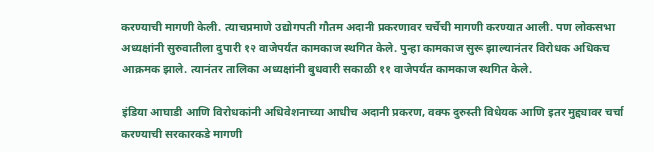करण्याची मागणी केली. त्याचप्रमाणे उद्योगपती गौतम अदानी प्रकरणावर चर्चेची मागणी करण्यात आली. पण लोकसभा अध्यक्षांनी सुरुवातीला दुपारी १२ वाजेपर्यंत कामकाज स्थगित केले. पुन्हा कामकाज सुरू झाल्यानंतर विरोधक अधिकच आक्रमक झाले. त्यानंतर तालिका अध्यक्षांनी बुधवारी सकाळी ११ वाजेपर्यंत कामकाज स्थगित केले.

इंडिया आघाडी आणि विरोधकांनी अधिवेशनाच्या आधीच अदानी प्रकरण, वक्फ दुरुस्ती विधेयक आणि इतर मुद्द्यावर चर्चा करण्याची सरकारकडे मागणी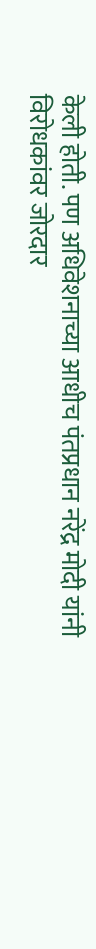केली होती. पण अधिवेशनाच्या आधीच पंतप्रधान नरेंद्र मोदी यांनी विरोधकांवर जोरदार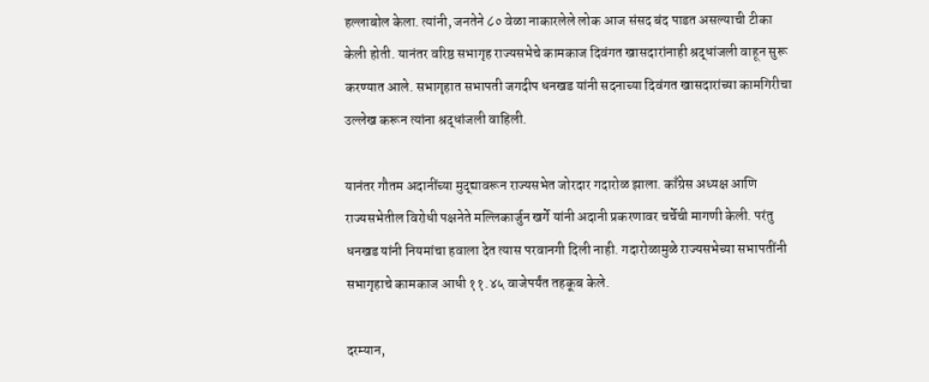हल्लाबोल केला. त्यांनी, जनतेने ८० वेळा नाकारलेले लोक आज संसद बंद पाडत असल्याची टीका केली होती. यानंतर वरिष्ठ सभागृह राज्यसभेचे कामकाज दिवंगत खासदारांनाही श्रद्धांजली वाहून सुरू करण्यात आले. सभागृहात सभापती जगदीप धनखड यांनी सदनाच्या दिवंगत खासदारांच्या कामगिरीचा उल्लेख करून त्यांना श्रद्धांजली वाहिली.

यानंतर गौतम अदानींच्या मुद्द्यावरून राज्यसभेत जोरदार गदारोळ झाला. काँग्रेस अध्यक्ष आणि राज्यसभेतील विरोधी पक्षनेते मल्लिकार्जुन खर्गे यांनी अदानी प्रकरणावर चर्चेची मागणी केली. परंतु धनखड यांनी नियमांचा हवाला देत त्यास परवानगी दिली नाही. गदारोळामुळे राज्यसभेच्या सभापतींनी सभागृहाचे कामकाज आधी ११.४५ वाजेपर्यंत तहकूब केले.

दरम्यान,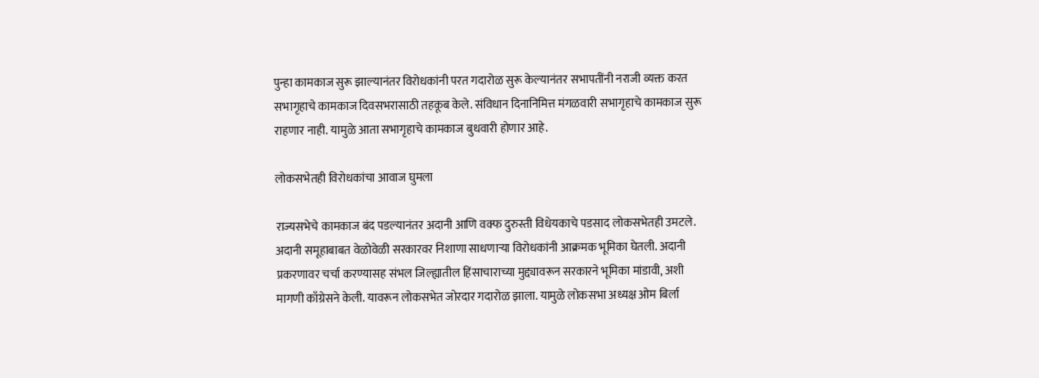पुन्हा कामकाज सुरू झाल्यानंतर विरोधकांनी परत गदारोळ सुरू केल्यानंतर सभापतींनी नराजी व्यक्त करत सभागृहाचे कामकाज दिवसभरासाठी तहकूब केले. संविधान दिनानिमित्त मंगळवारी सभागृहाचे कामकाज सुरू राहणार नाही. यामुळे आता सभागृहाचे कामकाज बुधवारी होणार आहे.

लोकसभेतही विरोधकांचा आवाज घुमला

राज्यसभेचे कामकाज बंद पडल्यानंतर अदानी आणि वक्फ दुरुस्ती विधेयकाचे पडसाद लोकसभेतही उमटले. अदानी समूहाबाबत वेळोवेळी सरकारवर निशाणा साधणाऱ्या विरोधकांनी आक्रमक भूमिका घेतली. अदानी प्रकरणावर चर्चा करण्यासह संभल जिल्ह्यातील हिंसाचाराच्या मुद्द्यावरून सरकारने भूमिका मांडावी, अशी मागणी काँग्रेसने केली. यावरून लोकसभेत जोरदार गदारोळ झाला. यामुळे लोकसभा अध्यक्ष ओम बिर्ला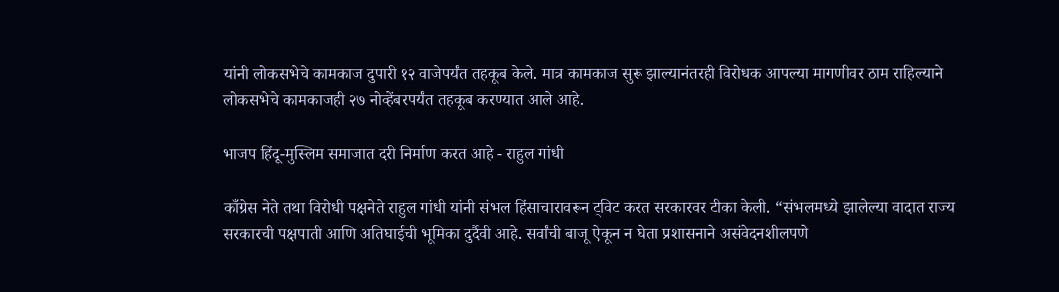यांनी लोकसभेचे कामकाज दुपारी १२ वाजेपर्यंत तहकूब केले. मात्र कामकाज सुरू झाल्यानंतरही विरोधक आपल्या मागणीवर ठाम राहिल्याने लोकसभेचे कामकाजही २७ नोव्हेंबरपर्यंत तहकूब करण्यात आले आहे.

भाजप हिंदू-मुस्लिम समाजात दरी निर्माण करत आहे - राहुल गांधी

काँग्रेस नेते तथा विरोधी पक्षनेते राहुल गांधी यांनी संभल हिंसाचारावरून ट्विट करत सरकारवर टीका केली. “संभलमध्ये झालेल्या वादात राज्य सरकारची पक्षपाती आणि अतिघाईची भूमिका दुर्दैवी आहे. सर्वांची बाजू ऐकून न घेता प्रशासनाने असंवेदनशीलपणे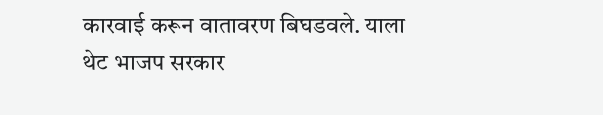कारवाई करून वातावरण बिघडवले. याला थेट भाजप सरकार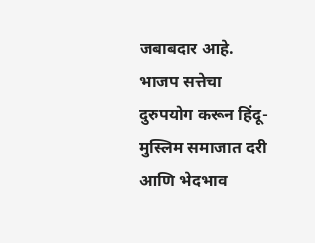जबाबदार आहे. भाजप सत्तेचा दुरुपयोग करून हिंदू-मुस्लिम समाजात दरी आणि भेदभाव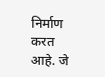निर्माण करत आहे. जे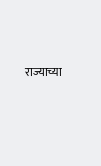राज्याच्या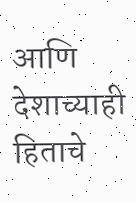आणि देशाच्याही हिताचे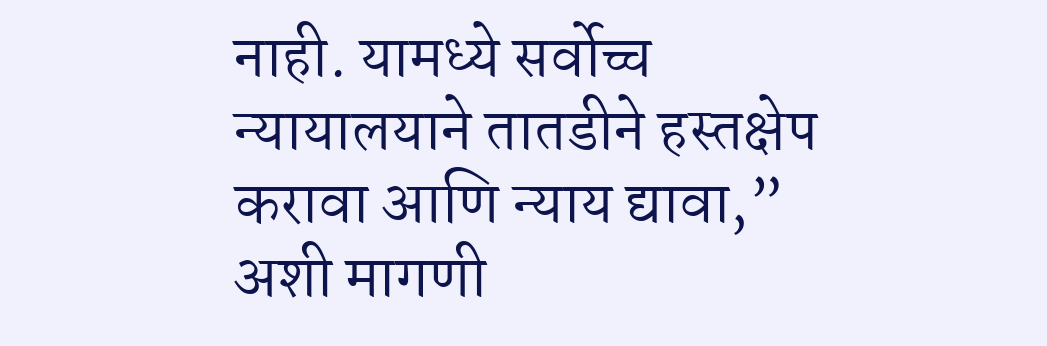नाही. यामध्ये सर्वोच्च न्यायालयाने तातडीने हस्तक्षेप करावा आणि न्याय द्यावा,” अशी मागणी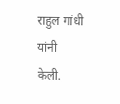राहुल गांधी यांनी केली.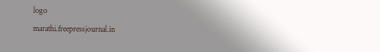logo
marathi.freepressjournal.in